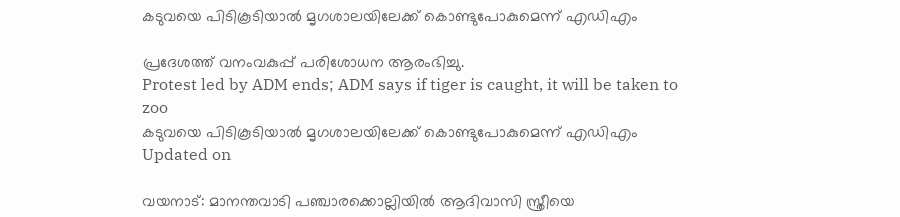കടുവയെ പിടികൂടിയാൽ മൃഗശാലയിലേക്ക് കൊണ്ടുപോകുമെന്ന് എഡിഎം

പ്രദേശത്ത് വനംവകുപ്പ് പരിശോധന ആരംഭിച്ചു.
Protest led by ADM ends; ADM says if tiger is caught, it will be taken to zoo
കടുവയെ പിടികൂടിയാൽ മൃഗശാലയിലേക്ക് കൊണ്ടുപോകുമെന്ന് എഡിഎം
Updated on

വയനാട്: മാനന്തവാടി പഞ്ചാരക്കൊല്ലിയിൽ ആദിവാസി സ്ത്രീയെ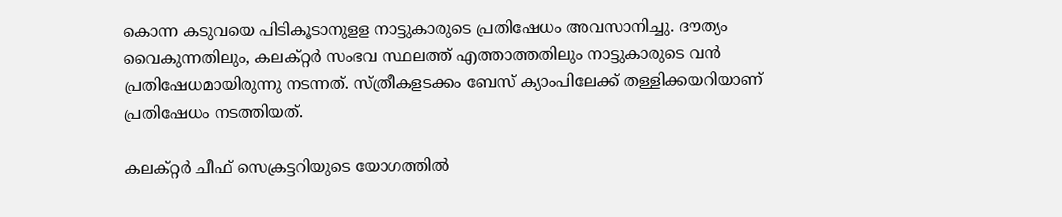കൊന്ന കടുവയെ പിടികൂടാനുളള നാട്ടുകാരുടെ പ്രതിഷേധം അവസാനിച്ചു. ദൗത്യം വൈകുന്നതിലും, കലക്റ്റർ സംഭവ സ്ഥലത്ത് എത്താത്തതിലും നാട്ടുകാരുടെ വൻ പ്രതിഷേധമായിരുന്നു നടന്നത്. സ്ത്രീകളടക്കം ബേസ് ക്യാംപിലേക്ക് തള്ളിക്കയറിയാണ് പ്രതിഷേധം നടത്തിയത്.

കലക്റ്റർ ചീഫ് സെക്രട്ടറിയുടെ യോഗത്തിൽ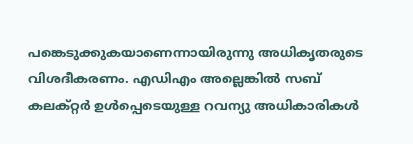പങ്കെടുക്കുകയാണെന്നായിരുന്നു അധികൃതരുടെ വിശദീകരണം. എഡിഎം അല്ലെങ്കിൽ സബ് കലക്റ്റർ ഉൾപ്പെടെയുള്ള റവന്യു അധികാരികൾ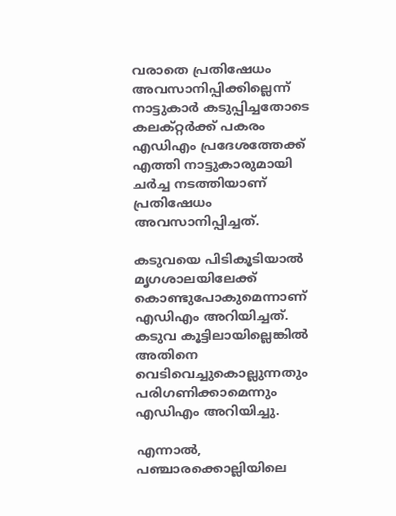വരാതെ പ്രതിഷേധം അവസാനിപ്പിക്കില്ലെന്ന് നാട്ടുകാർ കടുപ്പിച്ചതോടെ കലക്റ്റർക്ക് പകരം എഡിഎം പ്രദേശത്തേക്ക് എത്തി നാട്ടുകാരുമായി ചർച്ച നടത്തിയാണ് പ്രതിഷേധം അവസാനിപ്പിച്ചത്.

കടുവയെ പിടികൂടിയാൽ മൃഗശാലയിലേക്ക് കൊണ്ടുപോകുമെന്നാണ് എഡിഎം അറിയിച്ചത്. കടുവ കൂട്ടിലായില്ലെങ്കിൽ അതിനെ വെടിവെച്ചുകൊല്ലുന്നതും പരിഗണിക്കാമെന്നും എഡിഎം അറിയിച്ചു.

എന്നാൽ, പഞ്ചാരക്കൊല്ലിയിലെ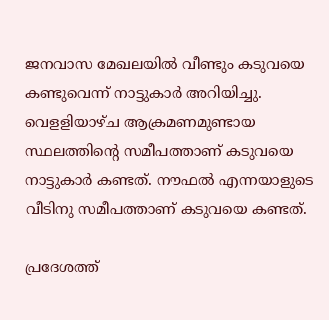ജനവാസ മേഖലയിൽ വീണ്ടും കടുവയെ കണ്ടുവെന്ന് നാട്ടുകാർ അറിയിച്ചു. വെളളിയാഴ്ച ആക്രമണമുണ്ടായ സ്ഥലത്തിന്‍റെ സമീപത്താണ് കടുവയെ നാട്ടുകാർ കണ്ടത്. നൗഫല്‍ എന്നയാളുടെ വീടിനു സമീപത്താണ് കടുവയെ കണ്ടത്.

പ്രദേശത്ത്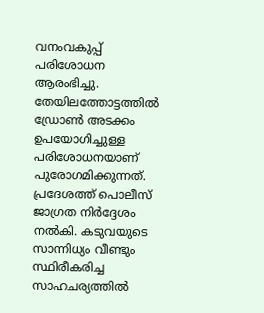വനംവകുപ്പ് പരിശോധന ആരംഭിച്ചു. തേയിലത്തോട്ടത്തിൽ ഡ്രോൺ അടക്കം ഉപയോഗിച്ചുള്ള പരിശോധനയാണ് പുരോഗമിക്കുന്നത്. പ്രദേശത്ത് പൊലീസ് ജാഗ്രത നിർദ്ദേശം നൽകി. കടുവയുടെ സാന്നിധ്യം വീണ്ടും സ്ഥിരീകരിച്ച സാഹചര്യത്തിൽ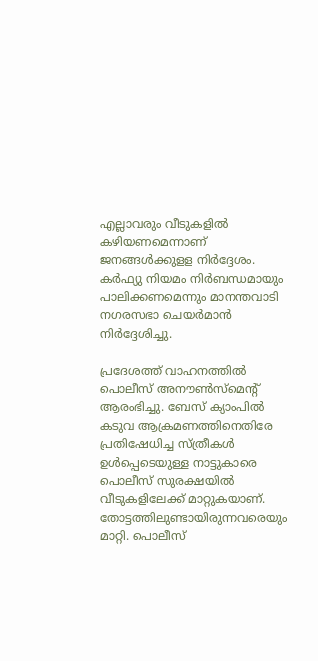എല്ലാവരും വീടുകളിൽ കഴിയണമെന്നാണ് ജനങ്ങൾക്കുളള നിർദ്ദേശം. കർഫ്യു നിയമം നിർബന്ധമായും പാലിക്കണമെന്നും മാനന്തവാടി നഗരസഭാ ചെയർമാൻ നിർദ്ദേശിച്ചു.

പ്രദേശത്ത് വാഹനത്തിൽ പൊലീസ് അനൗൺസ്മെന്‍റ് ആരംഭിച്ചു. ബേസ് ക്യാംപിൽ കടുവ ആക്രമണത്തിനെതിരേ പ്രതിഷേധിച്ച സ്ത്രീകൾ ഉൾപ്പെടെയുള്ള നാട്ടുകാരെ പൊലീസ് സുരക്ഷയിൽ വീടുകളിലേക്ക് മാറ്റുകയാണ്. തോട്ടത്തിലുണ്ടായിരുന്നവരെയും മാറ്റി. പൊലീസ്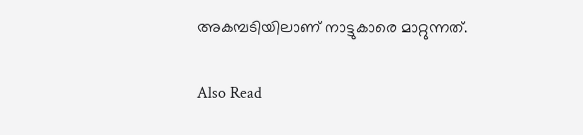അകമ്പടിയിലാണ് നാട്ടുകാരെ മാറ്റുന്നത്.

Also Read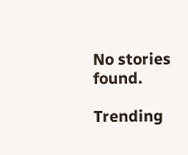No stories found.

Trending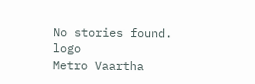No stories found.
logo
Metro Vaartha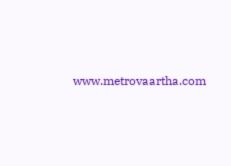www.metrovaartha.com